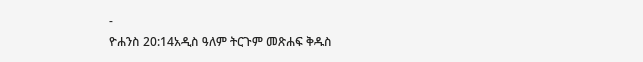-
ዮሐንስ 20:14አዲስ ዓለም ትርጉም መጽሐፍ ቅዱስ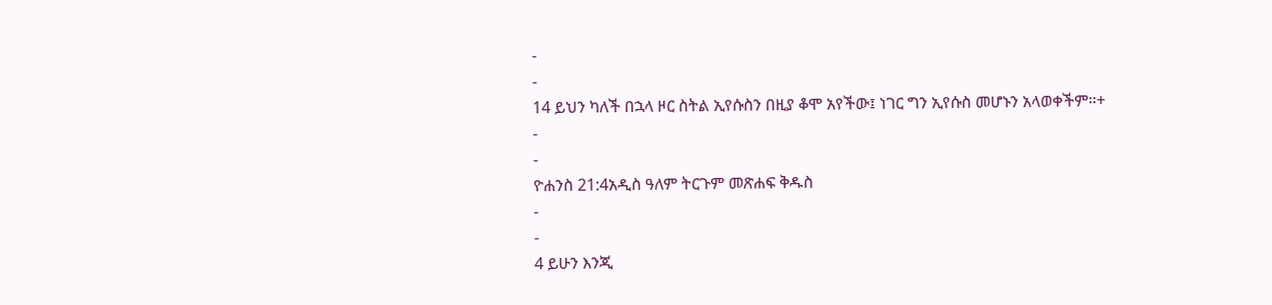-
-
14 ይህን ካለች በኋላ ዞር ስትል ኢየሱስን በዚያ ቆሞ አየችው፤ ነገር ግን ኢየሱስ መሆኑን አላወቀችም።+
-
-
ዮሐንስ 21:4አዲስ ዓለም ትርጉም መጽሐፍ ቅዱስ
-
-
4 ይሁን እንጂ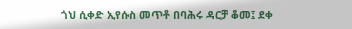ጎህ ሲቀድ ኢየሱስ መጥቶ በባሕሩ ዳርቻ ቆመ፤ ደቀ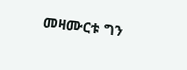መዛሙርቱ ግን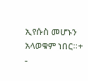ኢየሱስ መሆኑን አላወቁም ነበር።+
-